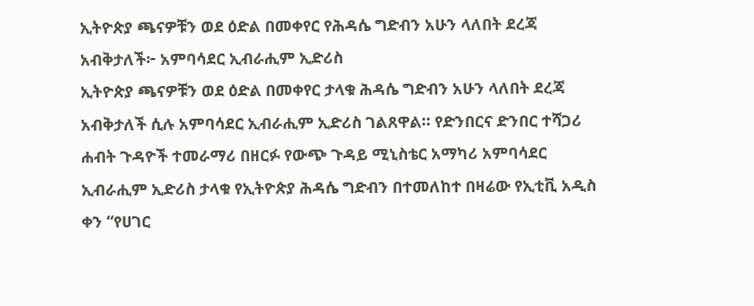ኢትዮጵያ ጫናዎቹን ወደ ዕድል በመቀየር የሕዳሴ ግድብን አሁን ላለበት ደረጃ አብቅታለች፦ አምባሳደር ኢብራሒም ኢድሪስ
ኢትዮጵያ ጫናዎቹን ወደ ዕድል በመቀየር ታላቁ ሕዳሴ ግድብን አሁን ላለበት ደረጃ አብቅታለች ሲሉ አምባሳደር ኢብራሒም ኢድሪስ ገልጸዋል። የድንበርና ድንበር ተሻጋሪ ሐብት ጉዳዮች ተመራማሪ በዘርፉ የውጭ ጉዳይ ሚኒስቴር አማካሪ አምባሳደር ኢብራሒም ኢድሪስ ታላቁ የኢትዮጵያ ሕዳሴ ግድብን በተመለከተ በዛሬው የኢቲቪ አዲስ ቀን “የሀገር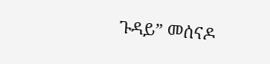ጉዳይ” መሰናዶ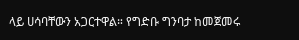ላይ ሀሳባቸውን አጋርተዋል። የግድቡ ግንባታ ከመጀመሩ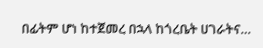በፊትም ሆነ ከተጀመረ በኋላ ከጎረቤት ሀገራትና…